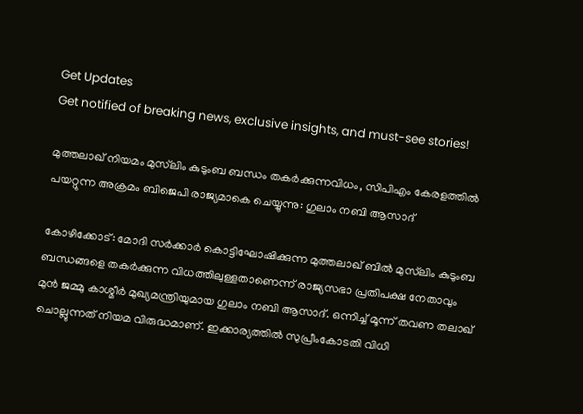Get Updates
Get notified of breaking news, exclusive insights, and must-see stories!

മുത്തലാഖ് നിയമം മുസ്‌ലിം കുടുംബ ബന്ധം തകര്‍ക്കുന്നവിധം, സിപിഎം കേരളത്തില്‍ പയറ്റുന്ന അക്രമം ബിജെപി രാജ്യമാകെ ചെയ്യുന്നു: ഗുലാം നബി ആസാദ്

കോഴിക്കോട്: മോദി സര്‍ക്കാര്‍ കൊട്ടിഘോഷിക്കുന്ന മുത്തലാഖ് ബില്‍ മുസ്‌ലിം കുടുംബ ബന്ധങ്ങളെ തകര്‍ക്കുന്ന വിധത്തിലുള്ളതാണെന്ന് രാജ്യസഭാ പ്രതിപക്ഷ നേതാവും മുന്‍ ജമ്മു കാശ്മീര്‍ മുഖ്യമന്ത്രിയുമായ ഗുലാം നബി ആസാദ്. ഒന്നിച്ച് മൂന്ന് തവണ തലാഖ് ചൊല്ലുന്നത് നിയമ വിരുദ്ധമാണ്. ഇക്കാര്യത്തില്‍ സുപ്രീംകോടതി വിധി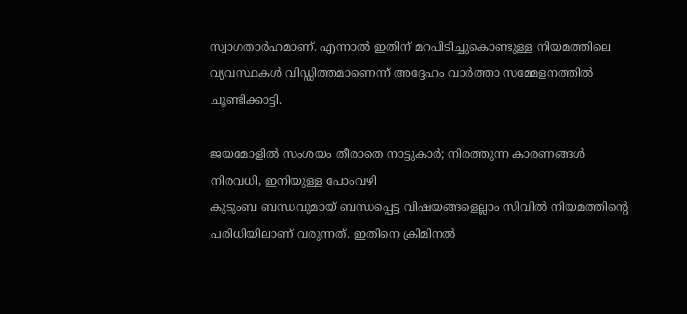സ്വാഗതാര്‍ഹമാണ്. എന്നാല്‍ ഇതിന് മറപിടിച്ചുകൊണ്ടുള്ള നിയമത്തിലെ വ്യവസ്ഥകള്‍ വിഡ്ഡിത്തമാണെന്ന് അദ്ദേഹം വാര്‍ത്താ സമ്മേളനത്തില്‍ ചൂണ്ടിക്കാട്ടി.

ജയമോളില്‍ സംശയം തീരാതെ നാട്ടുകാര്‍; നിരത്തുന്ന കാരണങ്ങള്‍ നിരവധി, ഇനിയുള്ള പോംവഴി
കുടുംബ ബന്ധവുമായ് ബന്ധപ്പെട്ട വിഷയങ്ങളെല്ലാം സിവില്‍ നിയമത്തിന്റെ പരിധിയിലാണ് വരുന്നത്. ഇതിനെ ക്രിമിനല്‍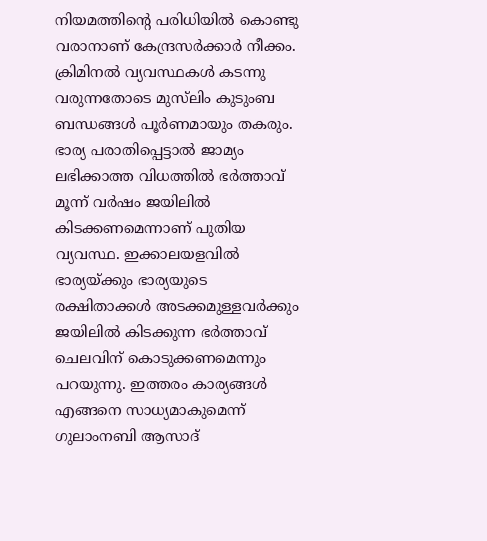നിയമത്തിന്റെ പരിധിയില്‍ കൊണ്ടു വരാനാണ് കേന്ദ്രസര്‍ക്കാര്‍ നീക്കം. ക്രിമിനല്‍ വ്യവസ്ഥകള്‍ കടന്നു വരുന്നതോടെ മുസ്‌ലിം കുടുംബ ബന്ധങ്ങള്‍ പൂര്‍ണമായും തകരും. ഭാര്യ പരാതിപ്പെട്ടാല്‍ ജാമ്യം ലഭിക്കാത്ത വിധത്തില്‍ ഭര്‍ത്താവ് മൂന്ന് വര്‍ഷം ജയിലില്‍ കിടക്കണമെന്നാണ് പുതിയ വ്യവസ്ഥ. ഇക്കാലയളവില്‍ ഭാര്യയ്ക്കും ഭാര്യയുടെ രക്ഷിതാക്കള്‍ അടക്കമുള്ളവര്‍ക്കും ജയിലില്‍ കിടക്കുന്ന ഭര്‍ത്താവ് ചെലവിന് കൊടുക്കണമെന്നും പറയുന്നു. ഇത്തരം കാര്യങ്ങള്‍ എങ്ങനെ സാധ്യമാകുമെന്ന് ഗുലാംനബി ആസാദ്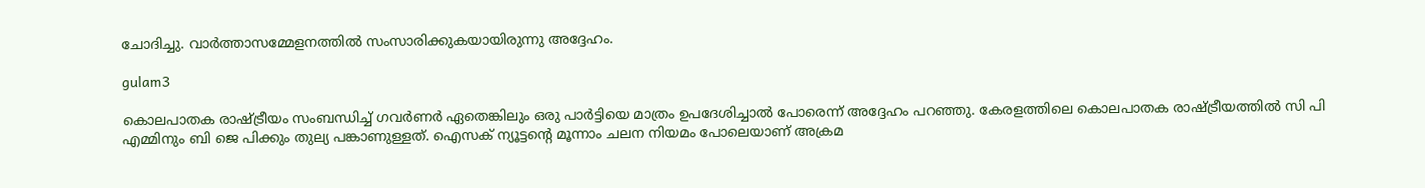ചോദിച്ചു. വാര്‍ത്താസമ്മേളനത്തില്‍ സംസാരിക്കുകയായിരുന്നു അദ്ദേഹം.

gulam3

കൊലപാതക രാഷ്ട്രീയം സംബന്ധിച്ച് ഗവര്‍ണര്‍ ഏതെങ്കിലും ഒരു പാര്‍ട്ടിയെ മാത്രം ഉപദേശിച്ചാല്‍ പോരെന്ന് അദ്ദേഹം പറഞ്ഞു. കേരളത്തിലെ കൊലപാതക രാഷ്ട്രീയത്തില്‍ സി പി എമ്മിനും ബി ജെ പിക്കും തുല്യ പങ്കാണുള്ളത്. ഐസക് ന്യൂട്ടന്റെ മൂന്നാം ചലന നിയമം പോലെയാണ് അക്രമ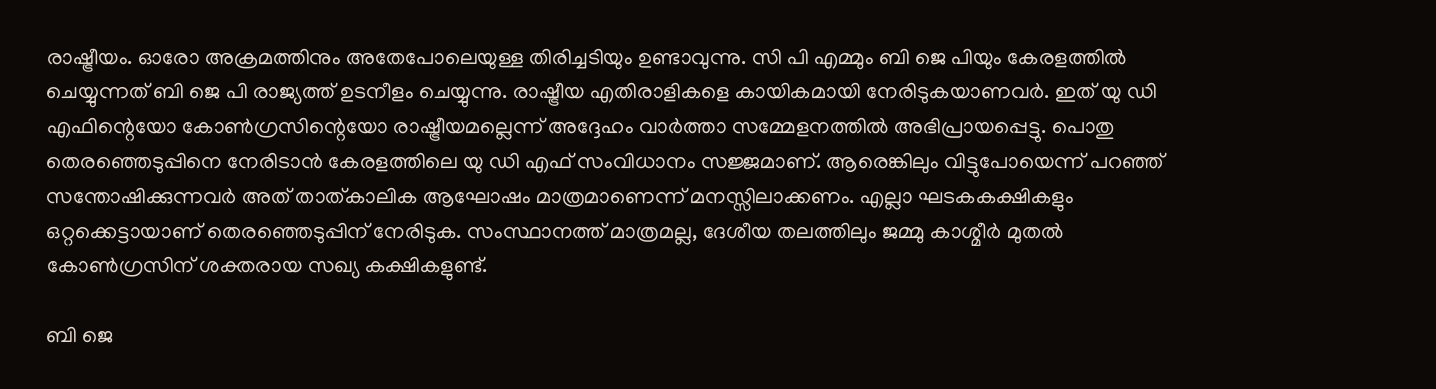രാഷ്ട്രീയം. ഓരോ അക്രമത്തിനും അതേപോലെയുള്ള തിരിച്ചടിയും ഉണ്ടാവുന്നു. സി പി എമ്മും ബി ജെ പിയും കേരളത്തില്‍ ചെയ്യുന്നത് ബി ജെ പി രാജ്യത്ത് ഉടനീളം ചെയ്യുന്നു. രാഷ്ട്രീയ എതിരാളികളെ കായികമായി നേരിടുകയാണവര്‍. ഇത് യു ഡി എഫിന്റെയോ കോണ്‍ഗ്രസിന്റെയോ രാഷ്ട്രീയമല്ലെന്ന് അദ്ദേഹം വാര്‍ത്താ സമ്മേളനത്തില്‍ അഭിപ്രായപ്പെട്ടു. പൊതു തെരഞ്ഞെടുപ്പിനെ നേരിടാന്‍ കേരളത്തിലെ യു ഡി എഫ് സംവിധാനം സജ്ജമാണ്. ആരെങ്കിലും വിട്ടുപോയെന്ന് പറഞ്ഞ് സന്തോഷിക്കുന്നവര്‍ അത് താത്കാലിക ആഘോഷം മാത്രമാണെന്ന് മനസ്സിലാക്കണം. എല്ലാ ഘടകകക്ഷികളും ഒറ്റക്കെട്ടായാണ് തെരഞ്ഞെടുപ്പിന് നേരിടുക. സംസ്ഥാനത്ത് മാത്രമല്ല, ദേശീയ തലത്തിലും ജമ്മു കാശ്മീര്‍ മുതല്‍ കോണ്‍ഗ്രസിന് ശക്തരായ സഖ്യ കക്ഷികളുണ്ട്.

ബി ജെ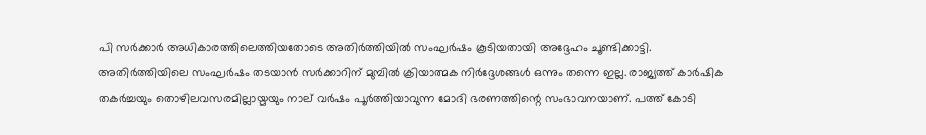പി സര്‍ക്കാര്‍ അധികാരത്തിലെത്തിയതോടെ അതിര്‍ത്തിയില്‍ സംഘര്‍ഷം കൂടിയതായി അദ്ദേഹം ചൂണ്ടിക്കാട്ടി. അതിര്‍ത്തിയിലെ സംഘര്‍ഷം തടയാന്‍ സര്‍ക്കാറിന് മുമ്പില്‍ ക്രിയാത്മക നിര്‍ദ്ദേശങ്ങള്‍ ഒന്നും തന്നെ ഇല്ല. രാജ്യത്ത് കാര്‍ഷിക തകര്‍ച്ചയും തൊഴിലവസരമില്ലായ്മയും നാല് വര്‍ഷം പൂര്‍ത്തിയാവുന്ന മോദി ഭരണത്തിന്റെ സംഭാവനയാണ്. പത്ത് കോടി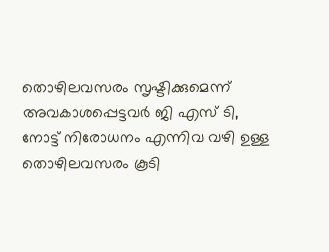തൊഴിലവസരം സൃഷ്ടിക്കുമെന്ന് അവകാശപ്പെട്ടവര്‍ ജി എസ് ടി, നോട്ട് നിരോധനം എന്നിവ വഴി ഉള്ള തൊഴിലവസരം കൂടി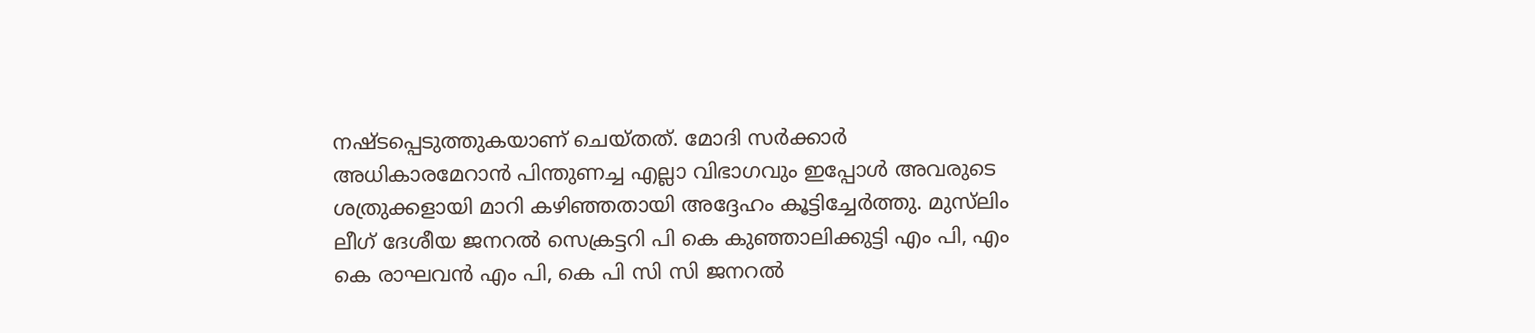നഷ്ടപ്പെടുത്തുകയാണ് ചെയ്തത്. മോദി സര്‍ക്കാര്‍ അധികാരമേറാന്‍ പിന്തുണച്ച എല്ലാ വിഭാഗവും ഇപ്പോള്‍ അവരുടെ ശത്രുക്കളായി മാറി കഴിഞ്ഞതായി അദ്ദേഹം കൂട്ടിച്ചേര്‍ത്തു. മുസ്‌ലിം ലീഗ് ദേശീയ ജനറല്‍ സെക്രട്ടറി പി കെ കുഞ്ഞാലിക്കുട്ടി എം പി, എം കെ രാഘവന്‍ എം പി, കെ പി സി സി ജനറല്‍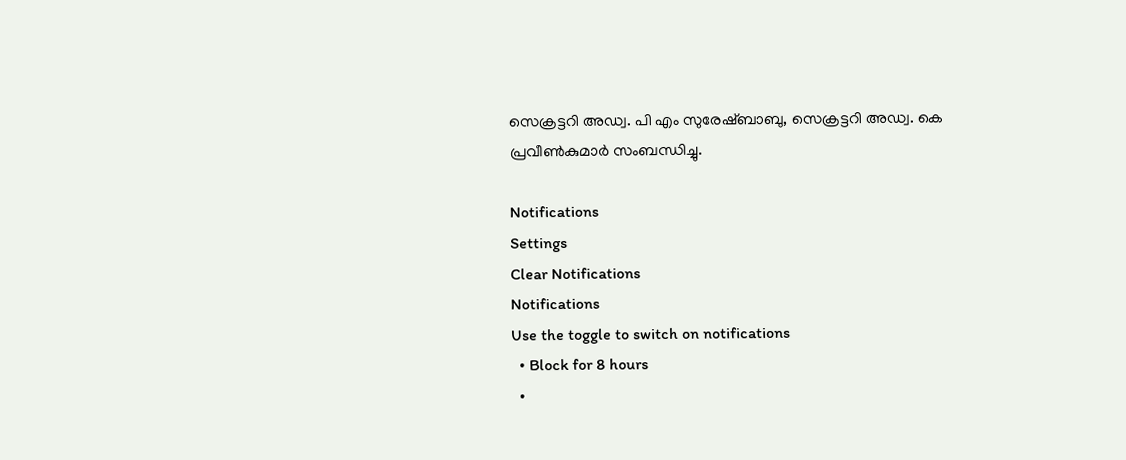സെക്രട്ടറി അഡ്വ. പി എം സുരേഷ്ബാബു, സെക്രട്ടറി അഡ്വ. കെ പ്രവീണ്‍കുമാര്‍ സംബന്ധിച്ചു.

Notifications
Settings
Clear Notifications
Notifications
Use the toggle to switch on notifications
  • Block for 8 hours
  •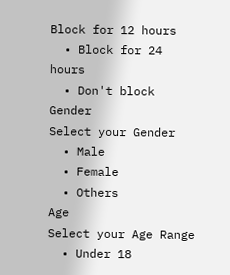Block for 12 hours
  • Block for 24 hours
  • Don't block
Gender
Select your Gender
  • Male
  • Female
  • Others
Age
Select your Age Range
  • Under 18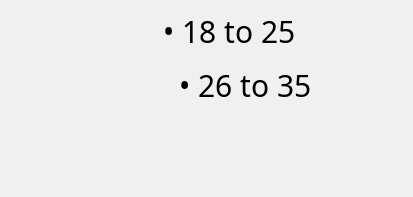• 18 to 25
  • 26 to 35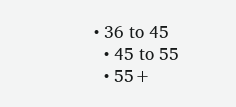• 36 to 45
  • 45 to 55
  • 55+